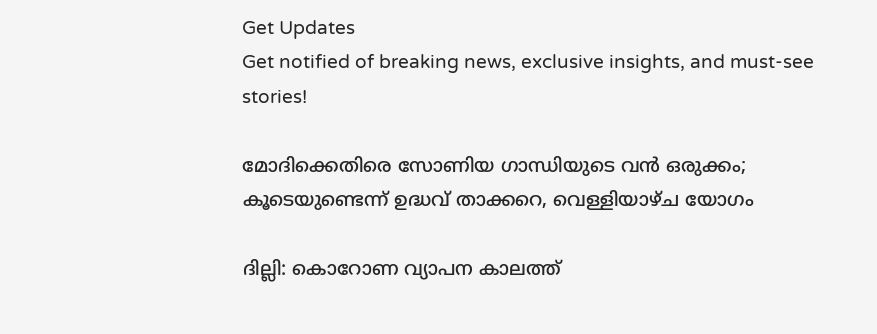Get Updates
Get notified of breaking news, exclusive insights, and must-see stories!

മോദിക്കെതിരെ സോണിയ ഗാന്ധിയുടെ വന്‍ ഒരുക്കം; കൂടെയുണ്ടെന്ന് ഉദ്ധവ് താക്കറെ, വെള്ളിയാഴ്ച യോഗം

ദില്ലി: കൊറോണ വ്യാപന കാലത്ത്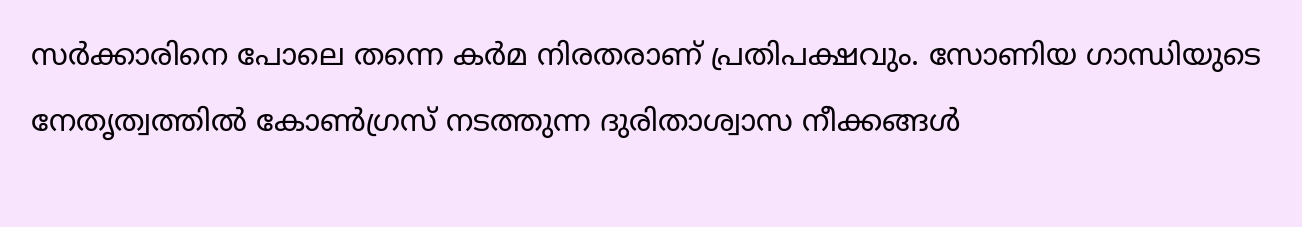സര്‍ക്കാരിനെ പോലെ തന്നെ കര്‍മ നിരതരാണ് പ്രതിപക്ഷവും. സോണിയ ഗാന്ധിയുടെ നേതൃത്വത്തില്‍ കോണ്‍ഗ്രസ് നടത്തുന്ന ദുരിതാശ്വാസ നീക്കങ്ങള്‍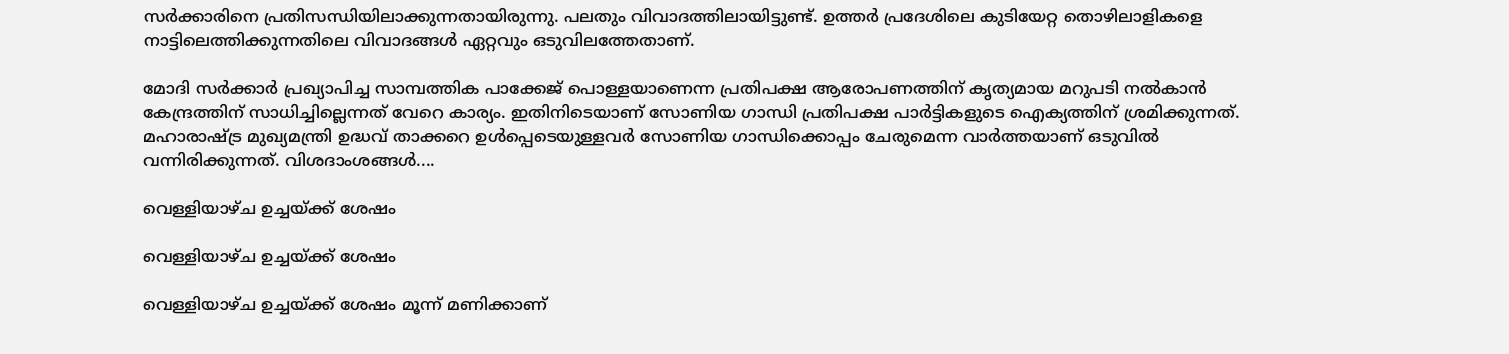സര്‍ക്കാരിനെ പ്രതിസന്ധിയിലാക്കുന്നതായിരുന്നു. പലതും വിവാദത്തിലായിട്ടുണ്ട്. ഉത്തര്‍ പ്രദേശിലെ കുടിയേറ്റ തൊഴിലാളികളെ നാട്ടിലെത്തിക്കുന്നതിലെ വിവാദങ്ങള്‍ ഏറ്റവും ഒടുവിലത്തേതാണ്.

മോദി സര്‍ക്കാര്‍ പ്രഖ്യാപിച്ച സാമ്പത്തിക പാക്കേജ് പൊള്ളയാണെന്ന പ്രതിപക്ഷ ആരോപണത്തിന് കൃത്യമായ മറുപടി നല്‍കാന്‍ കേന്ദ്രത്തിന് സാധിച്ചില്ലെന്നത് വേറെ കാര്യം. ഇതിനിടെയാണ് സോണിയ ഗാന്ധി പ്രതിപക്ഷ പാര്‍ട്ടികളുടെ ഐക്യത്തിന് ശ്രമിക്കുന്നത്. മഹാരാഷ്ട്ര മുഖ്യമന്ത്രി ഉദ്ധവ് താക്കറെ ഉള്‍പ്പെടെയുള്ളവര്‍ സോണിയ ഗാന്ധിക്കൊപ്പം ചേരുമെന്ന വാര്‍ത്തയാണ് ഒടുവില്‍ വന്നിരിക്കുന്നത്. വിശദാംശങ്ങള്‍....

വെള്ളിയാഴ്ച ഉച്ചയ്ക്ക് ശേഷം

വെള്ളിയാഴ്ച ഉച്ചയ്ക്ക് ശേഷം

വെള്ളിയാഴ്ച ഉച്ചയ്ക്ക് ശേഷം മൂന്ന് മണിക്കാണ്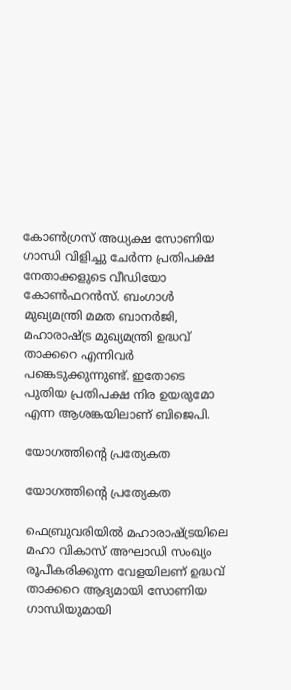കോണ്‍ഗ്രസ് അധ്യക്ഷ സോണിയ ഗാന്ധി വിളിച്ചു ചേര്‍ന്ന പ്രതിപക്ഷ നേതാക്കളുടെ വീഡിയോ കോണ്‍ഫറന്‍സ്. ബംഗാള്‍ മുഖ്യമന്ത്രി മമത ബാനര്‍ജി, മഹാരാഷ്ട്ര മുഖ്യമന്ത്രി ഉദ്ധവ് താക്കറെ എന്നിവര്‍ പങ്കെടുക്കുന്നുണ്ട്. ഇതോടെ പുതിയ പ്രതിപക്ഷ നിര ഉയരുമോ എന്ന ആശങ്കയിലാണ് ബിജെപി.

യോഗത്തിന്റെ പ്രത്യേകത

യോഗത്തിന്റെ പ്രത്യേകത

ഫെബ്രുവരിയില്‍ മഹാരാഷ്ട്രയിലെ മഹാ വികാസ് അഘാഡി സംഖ്യം രൂപീകരിക്കുന്ന വേളയിലണ് ഉദ്ധവ് താക്കറെ ആദ്യമായി സോണിയ ഗാന്ധിയുമായി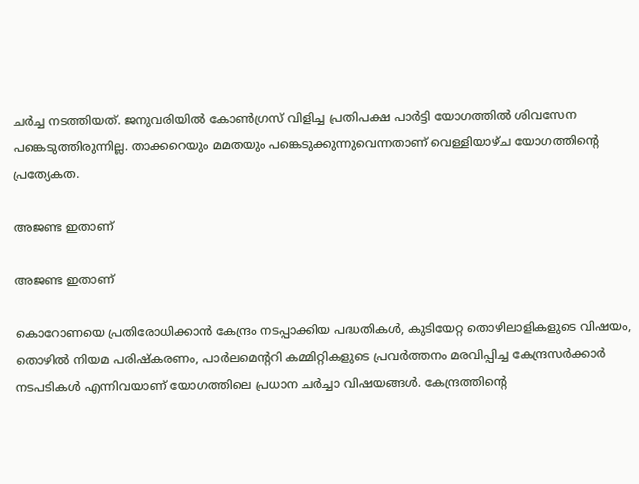ചര്‍ച്ച നടത്തിയത്. ജനുവരിയില്‍ കോണ്‍ഗ്രസ് വിളിച്ച പ്രതിപക്ഷ പാര്‍ട്ടി യോഗത്തില്‍ ശിവസേന പങ്കെടുത്തിരുന്നില്ല. താക്കറെയും മമതയും പങ്കെടുക്കുന്നുവെന്നതാണ് വെള്ളിയാഴ്ച യോഗത്തിന്റെ പ്രത്യേകത.

അജണ്ട ഇതാണ്

അജണ്ട ഇതാണ്

കൊറോണയെ പ്രതിരോധിക്കാന്‍ കേന്ദ്രം നടപ്പാക്കിയ പദ്ധതികള്‍, കുടിയേറ്റ തൊഴിലാളികളുടെ വിഷയം, തൊഴില്‍ നിയമ പരിഷ്‌കരണം, പാര്‍ലമെന്ററി കമ്മിറ്റികളുടെ പ്രവര്‍ത്തനം മരവിപ്പിച്ച കേന്ദ്രസര്‍ക്കാര്‍ നടപടികള്‍ എന്നിവയാണ് യോഗത്തിലെ പ്രധാന ചര്‍ച്ചാ വിഷയങ്ങള്‍. കേന്ദ്രത്തിന്റെ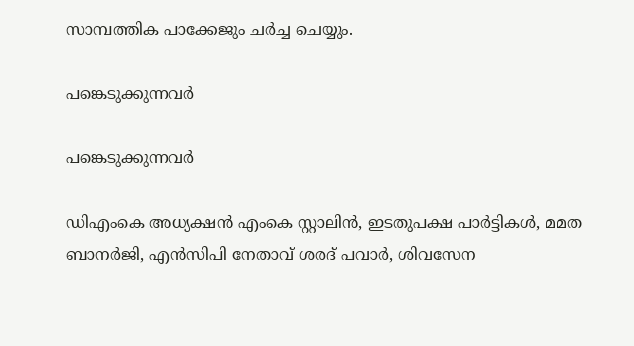സാമ്പത്തിക പാക്കേജും ചര്‍ച്ച ചെയ്യും.

പങ്കെടുക്കുന്നവര്‍

പങ്കെടുക്കുന്നവര്‍

ഡിഎംകെ അധ്യക്ഷന്‍ എംകെ സ്റ്റാലിന്‍, ഇടതുപക്ഷ പാര്‍ട്ടികള്‍, മമത ബാനര്‍ജി, എന്‍സിപി നേതാവ് ശരദ് പവാര്‍, ശിവസേന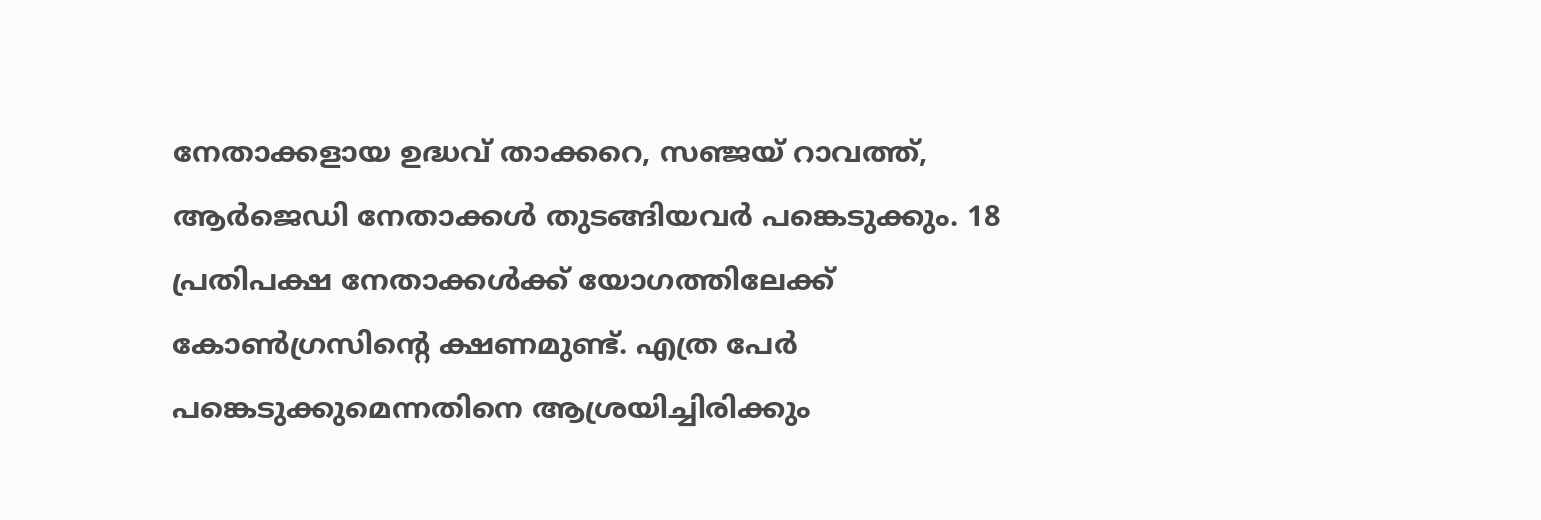നേതാക്കളായ ഉദ്ധവ് താക്കറെ, സഞ്ജയ് റാവത്ത്, ആര്‍ജെഡി നേതാക്കള്‍ തുടങ്ങിയവര്‍ പങ്കെടുക്കും. 18 പ്രതിപക്ഷ നേതാക്കള്‍ക്ക് യോഗത്തിലേക്ക് കോണ്‍ഗ്രസിന്റെ ക്ഷണമുണ്ട്. എത്ര പേര്‍ പങ്കെടുക്കുമെന്നതിനെ ആശ്രയിച്ചിരിക്കും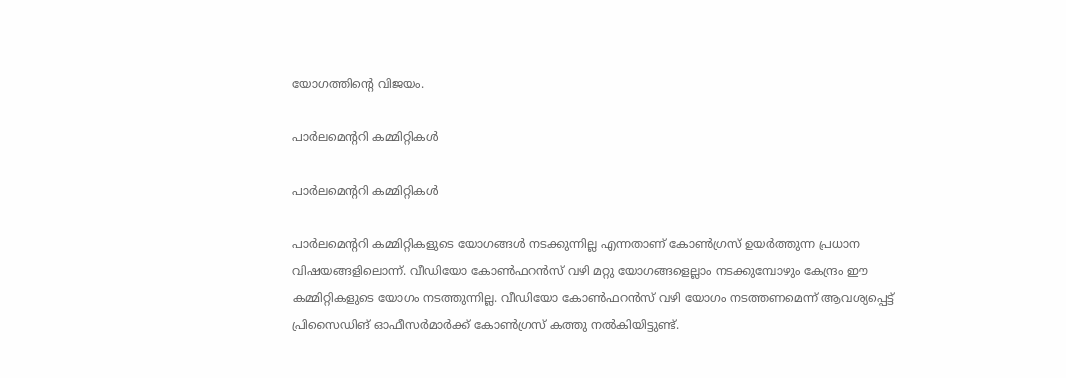യോഗത്തിന്റെ വിജയം.

പാര്‍ലമെന്ററി കമ്മിറ്റികള്‍

പാര്‍ലമെന്ററി കമ്മിറ്റികള്‍

പാര്‍ലമെന്ററി കമ്മിറ്റികളുടെ യോഗങ്ങള്‍ നടക്കുന്നില്ല എന്നതാണ് കോണ്‍ഗ്രസ് ഉയര്‍ത്തുന്ന പ്രധാന വിഷയങ്ങളിലൊന്ന്. വീഡിയോ കോണ്‍ഫറന്‍സ് വഴി മറ്റു യോഗങ്ങളെല്ലാം നടക്കുമ്പോഴും കേന്ദ്രം ഈ കമ്മിറ്റികളുടെ യോഗം നടത്തുന്നില്ല. വീഡിയോ കോണ്‍ഫറന്‍സ് വഴി യോഗം നടത്തണമെന്ന് ആവശ്യപ്പെട്ട് പ്രിസൈഡിങ് ഓഫീസര്‍മാര്‍ക്ക് കോണ്‍ഗ്രസ് കത്തു നല്‍കിയിട്ടുണ്ട്.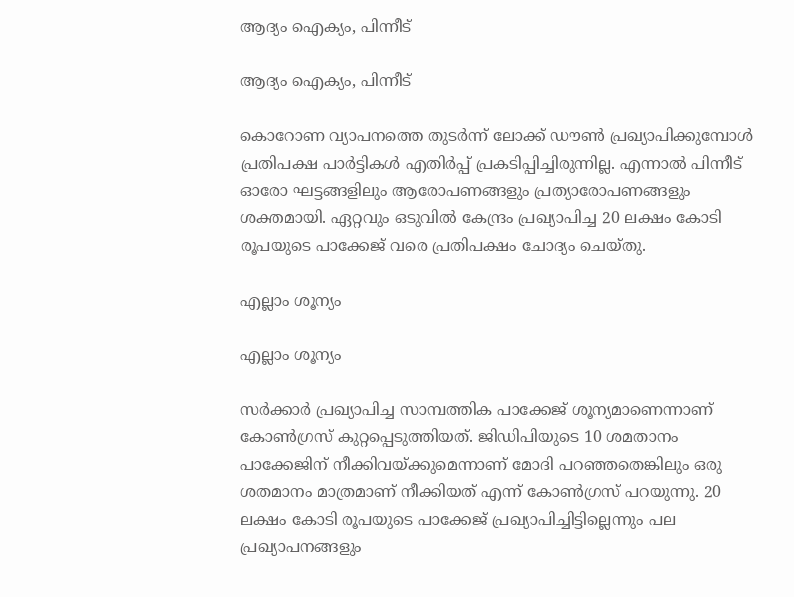ആദ്യം ഐക്യം, പിന്നീട്

ആദ്യം ഐക്യം, പിന്നീട്

കൊറോണ വ്യാപനത്തെ തുടര്‍ന്ന് ലോക്ക് ഡൗണ്‍ പ്രഖ്യാപിക്കുമ്പോള്‍ പ്രതിപക്ഷ പാര്‍ട്ടികള്‍ എതിര്‍പ്പ് പ്രകടിപ്പിച്ചിരുന്നില്ല. എന്നാല്‍ പിന്നീട് ഓരോ ഘട്ടങ്ങളിലും ആരോപണങ്ങളും പ്രത്യാരോപണങ്ങളും ശക്തമായി. ഏറ്റവും ഒടുവില്‍ കേന്ദ്രം പ്രഖ്യാപിച്ച 20 ലക്ഷം കോടി രൂപയുടെ പാക്കേജ് വരെ പ്രതിപക്ഷം ചോദ്യം ചെയ്തു.

എല്ലാം ശൂന്യം

എല്ലാം ശൂന്യം

സര്‍ക്കാര്‍ പ്രഖ്യാപിച്ച സാമ്പത്തിക പാക്കേജ് ശൂന്യമാണെന്നാണ് കോണ്‍ഗ്രസ് കുറ്റപ്പെടുത്തിയത്. ജിഡിപിയുടെ 10 ശമതാനം പാക്കേജിന് നീക്കിവയ്ക്കുമെന്നാണ് മോദി പറഞ്ഞതെങ്കിലും ഒരു ശതമാനം മാത്രമാണ് നീക്കിയത് എന്ന് കോണ്‍ഗ്രസ് പറയുന്നു. 20 ലക്ഷം കോടി രൂപയുടെ പാക്കേജ് പ്രഖ്യാപിച്ചിട്ടില്ലെന്നും പല പ്രഖ്യാപനങ്ങളും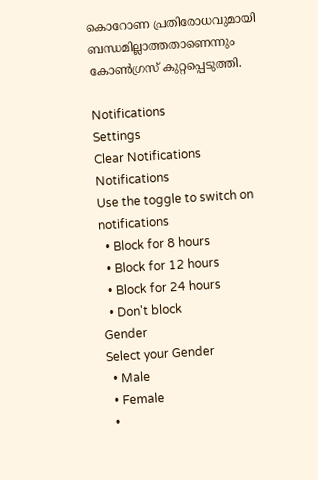കൊറോണ പ്രതിരോധവുമായി ബന്ധമില്ലാത്തതാണെന്നും കോണ്‍ഗ്രസ് കുറ്റപ്പെടുത്തി.

Notifications
Settings
Clear Notifications
Notifications
Use the toggle to switch on notifications
  • Block for 8 hours
  • Block for 12 hours
  • Block for 24 hours
  • Don't block
Gender
Select your Gender
  • Male
  • Female
  •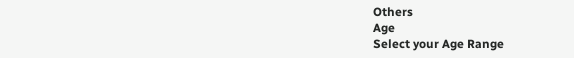Others
Age
Select your Age Range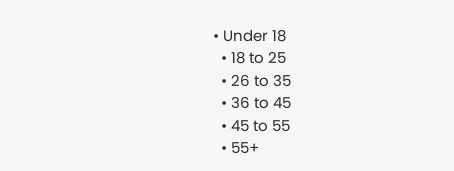• Under 18
  • 18 to 25
  • 26 to 35
  • 36 to 45
  • 45 to 55
  • 55+